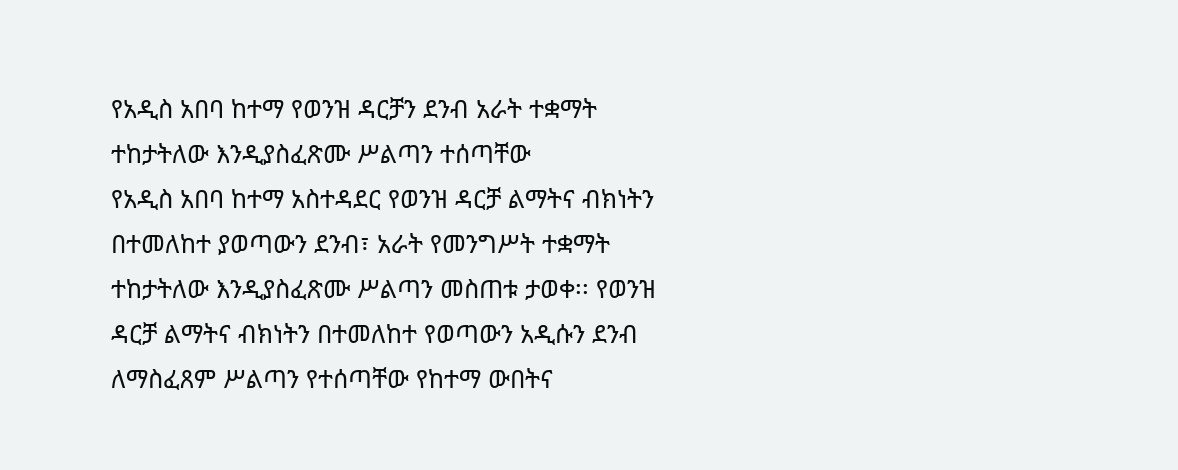የአዲስ አበባ ከተማ የወንዝ ዳርቻን ደንብ አራት ተቋማት ተከታትለው እንዲያስፈጽሙ ሥልጣን ተሰጣቸው
የአዲስ አበባ ከተማ አስተዳደር የወንዝ ዳርቻ ልማትና ብክነትን በተመለከተ ያወጣውን ደንብ፣ አራት የመንግሥት ተቋማት ተከታትለው እንዲያስፈጽሙ ሥልጣን መስጠቱ ታወቀ፡፡ የወንዝ ዳርቻ ልማትና ብክነትን በተመለከተ የወጣውን አዲሱን ደንብ ለማስፈጸም ሥልጣን የተሰጣቸው የከተማ ውበትና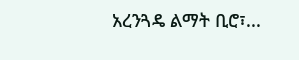አረንጓዴ ልማት ቢሮ፣...